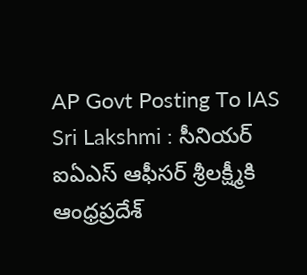AP Govt Posting To IAS Sri Lakshmi : సీనియర్ ఐఏఎస్ ఆఫీసర్ శ్రీలక్ష్మీకి ఆంధ్రప్రదేశ్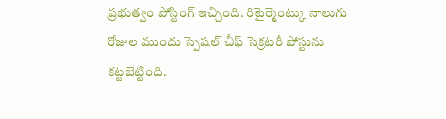ప్రభుత్వం పోస్టింగ్ ఇచ్చింది. రిటైర్మెంట్కు నాలుగు రోజుల ముందు స్పెషల్ చీఫ్ సెక్రటరీ పోస్టును కట్టబెట్టింది.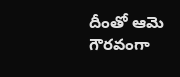దీంతో ఆమె గౌరవంగా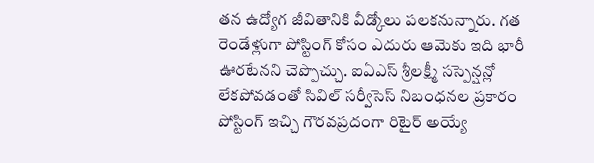తన ఉద్యోగ జీవితానికి వీడ్కోలు పలకనున్నారు. గత రెండేళ్లుగా పోస్టింగ్ కోసం ఎదురు ఆమెకు ఇది భారీ ఊరటేనని చెప్పొచ్చు. ఐఏఎస్ శ్రీలక్ష్మీ సస్పెన్షన్లో లేకపోవడంతో సివిల్ సర్వీసెస్ నిబంధనల ప్రకారం పోస్టింగ్ ఇచ్చి గౌరవప్రదంగా రిటైర్ అయ్యే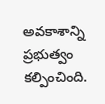అవకాశాన్ని ప్రభుత్వం కల్పించింది.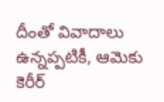దీంతో వివాదాలు ఉన్నప్పటికీ, ఆమెకు కెరీర్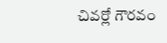చివర్లో గౌరవం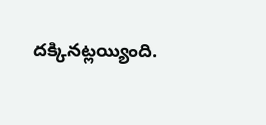దక్కినట్లయ్యింది.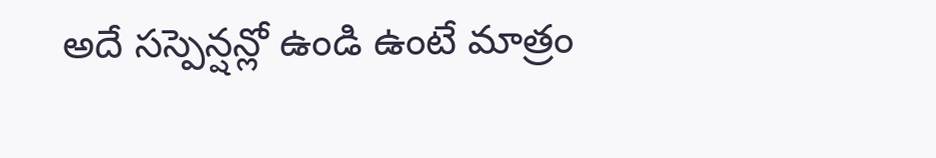అదే సస్పెన్షన్లో ఉండి ఉంటే మాత్రం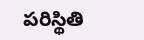పరిస్థితి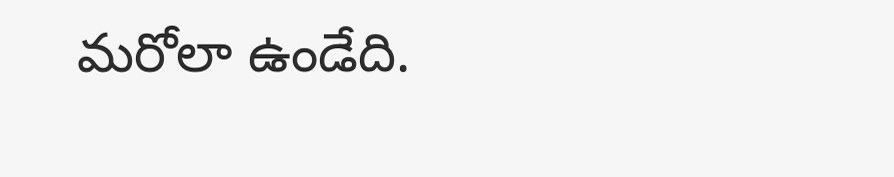మరోలా ఉండేది.